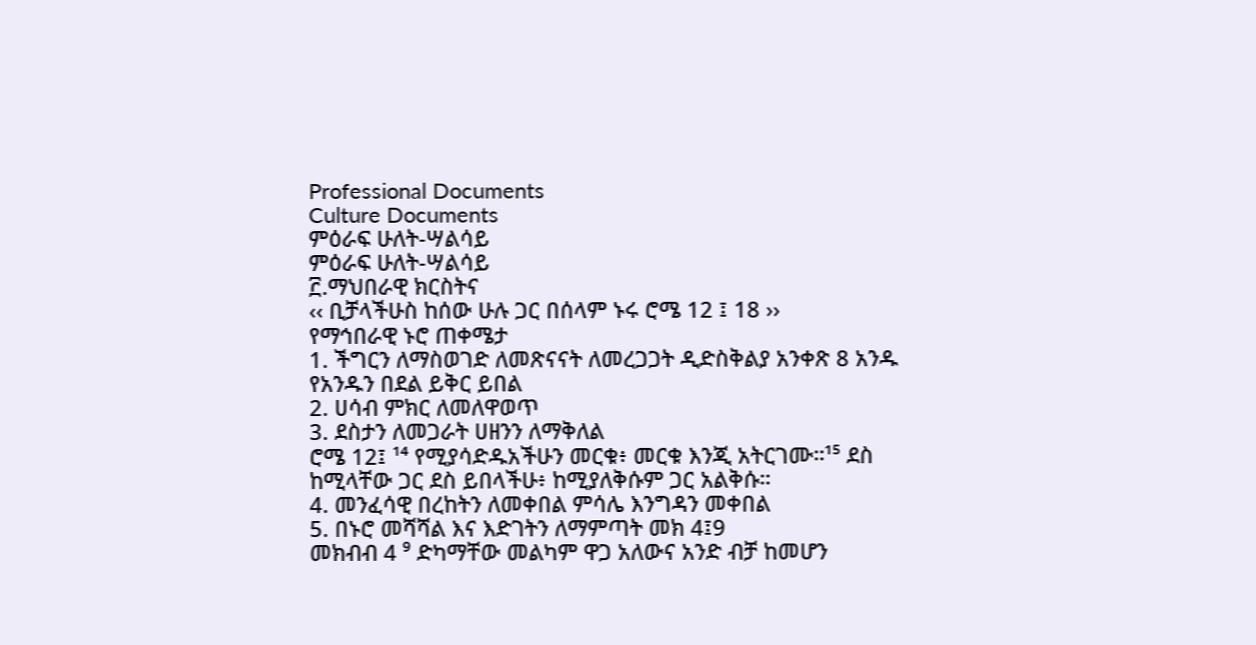Professional Documents
Culture Documents
ምዕራፍ ሁለት-ሣልሳይ
ምዕራፍ ሁለት-ሣልሳይ
፫.ማህበራዊ ክርስትና
‹‹ ቢቻላችሁስ ከሰው ሁሉ ጋር በሰላም ኑሩ ሮሜ 12 ፤ 18 ››
የማኅበራዊ ኑሮ ጠቀሜታ
1. ችግርን ለማስወገድ ለመጽናናት ለመረጋጋት ዲድስቅልያ አንቀጽ 8 አንዱ
የአንዱን በደል ይቅር ይበል
2. ሀሳብ ምክር ለመለዋወጥ
3. ደስታን ለመጋራት ሀዘንን ለማቅለል
ሮሜ 12፤ ¹⁴ የሚያሳድዱአችሁን መርቁ፥ መርቁ እንጂ አትርገሙ።¹⁵ ደስ
ከሚላቸው ጋር ደስ ይበላችሁ፥ ከሚያለቅሱም ጋር አልቅሱ።
4. መንፈሳዊ በረከትን ለመቀበል ምሳሌ እንግዳን መቀበል
5. በኑሮ መሻሻል እና እድገትን ለማምጣት መክ 4፤9
መክብብ 4 ⁹ ድካማቸው መልካም ዋጋ አለውና አንድ ብቻ ከመሆን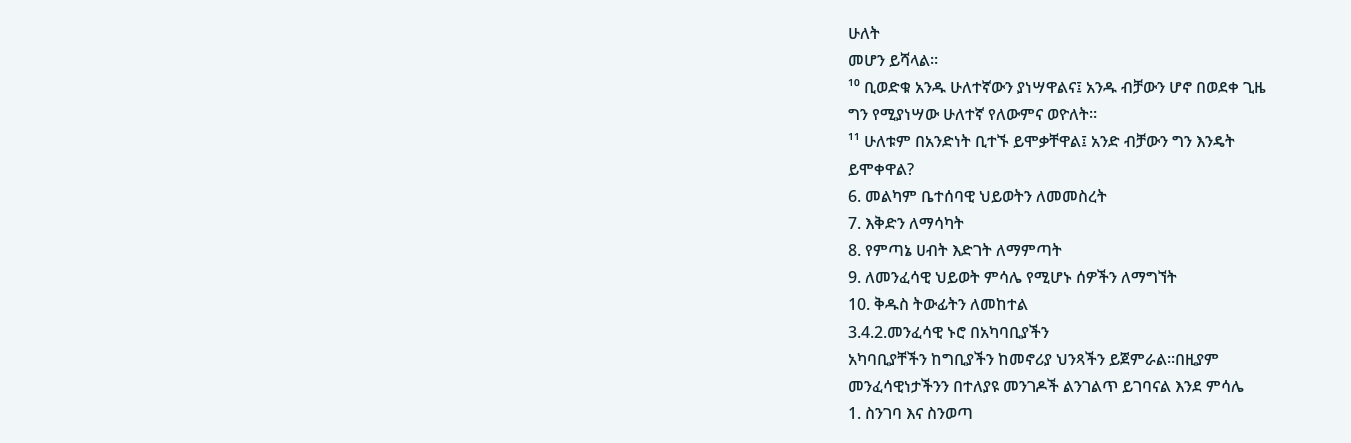ሁለት
መሆን ይሻላል።
¹⁰ ቢወድቁ አንዱ ሁለተኛውን ያነሣዋልና፤ አንዱ ብቻውን ሆኖ በወደቀ ጊዜ
ግን የሚያነሣው ሁለተኛ የለውምና ወዮለት።
¹¹ ሁለቱም በአንድነት ቢተኙ ይሞቃቸዋል፤ አንድ ብቻውን ግን እንዴት
ይሞቀዋል?
6. መልካም ቤተሰባዊ ህይወትን ለመመስረት
7. እቅድን ለማሳካት
8. የምጣኔ ሀብት እድገት ለማምጣት
9. ለመንፈሳዊ ህይወት ምሳሌ የሚሆኑ ሰዎችን ለማግኘት
10. ቅዱስ ትውፊትን ለመከተል
3.4.2.መንፈሳዊ ኑሮ በአካባቢያችን
አካባቢያቸችን ከግቢያችን ከመኖሪያ ህንጻችን ይጀምራል፡፡በዚያም
መንፈሳዊነታችንን በተለያዩ መንገዶች ልንገልጥ ይገባናል እንደ ምሳሌ
1. ስንገባ እና ስንወጣ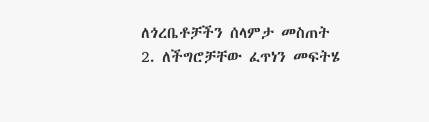ለጎረቤቶቻችን ሰላምታ መስጠት
2. ለችግሮቻቸው ፈጥነን መፍትሄ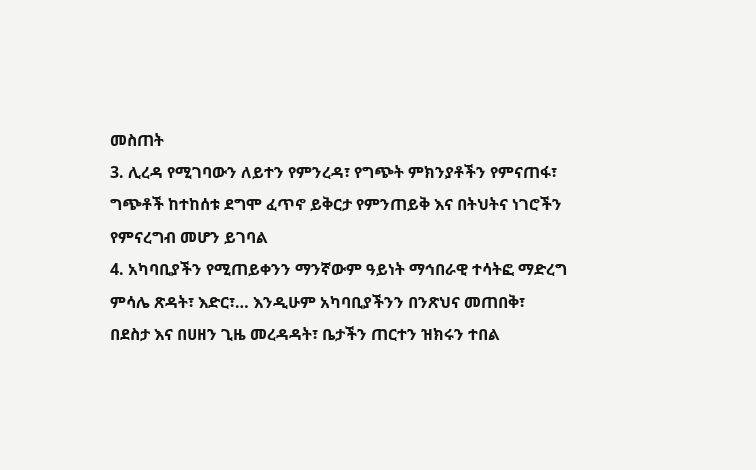መስጠት
3. ሊረዳ የሚገባውን ለይተን የምንረዳ፣ የግጭት ምክንያቶችን የምናጠፋ፣
ግጭቶች ከተከሰቱ ደግሞ ፈጥኖ ይቅርታ የምንጠይቅ እና በትህትና ነገሮችን
የምናረግብ መሆን ይገባል
4. አካባቢያችን የሚጠይቀንን ማንኛውም ዓይነት ማኅበራዊ ተሳትፎ ማድረግ
ምሳሌ ጽዳት፣ እድር፣… እንዲሁም አካባቢያችንን በንጽህና መጠበቅ፣
በደስታ እና በሀዘን ጊዜ መረዳዳት፣ ቤታችን ጠርተን ዝክሩን ተበል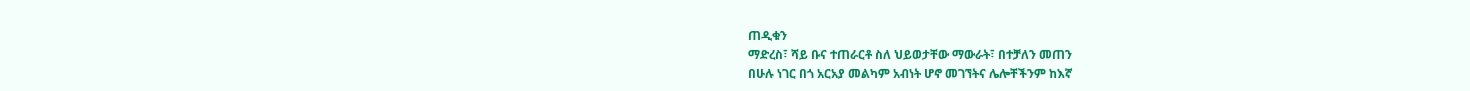ጠዲቁን
ማድረስ፣ ሻይ ቡና ተጠራርቶ ስለ ህይወታቸው ማውራት፣ በተቻለን መጠን
በሁሉ ነገር በጎ አርአያ መልካም አብነት ሆኖ መገኘትና ሌሎቸችንም ከእኛ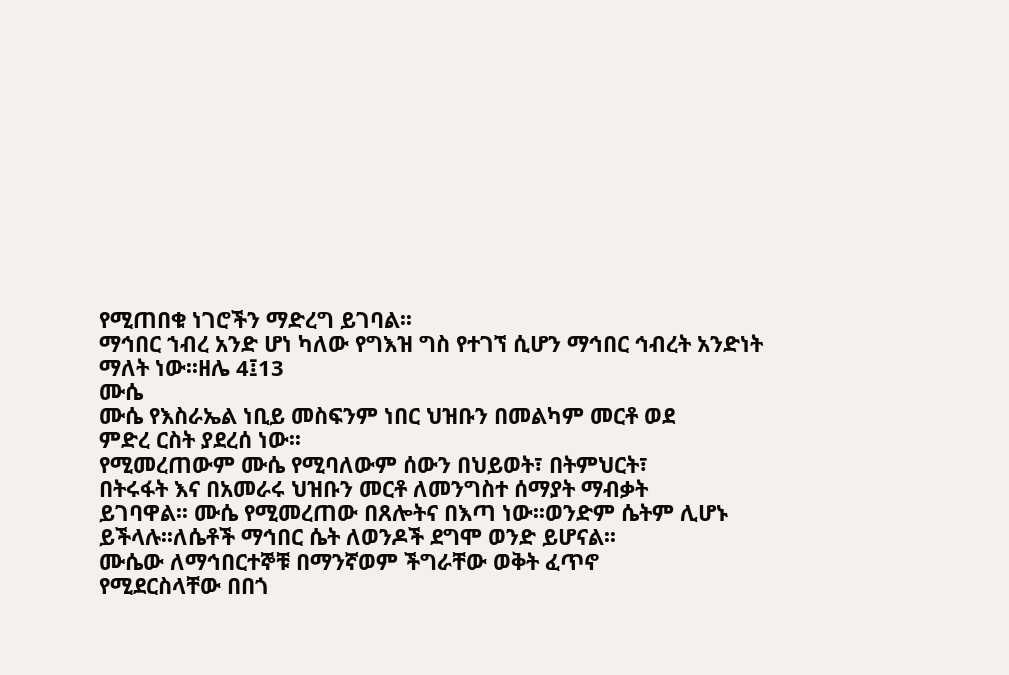የሚጠበቁ ነገሮችን ማድረግ ይገባል፡፡
ማኅበር ኀብረ አንድ ሆነ ካለው የግእዝ ግስ የተገኘ ሲሆን ማኅበር ኅብረት አንድነት
ማለት ነው፡፡ዘሌ 4፤13
ሙሴ
ሙሴ የእስራኤል ነቢይ መስፍንም ነበር ህዝቡን በመልካም መርቶ ወደ
ምድረ ርስት ያደረሰ ነው፡፡
የሚመረጠውም ሙሴ የሚባለውም ሰውን በህይወት፣ በትምህርት፣
በትሩፋት እና በአመራሩ ህዝቡን መርቶ ለመንግስተ ሰማያት ማብቃት
ይገባዋል፡፡ ሙሴ የሚመረጠው በጸሎትና በእጣ ነው፡፡ወንድም ሴትም ሊሆኑ
ይችላሉ፡፡ለሴቶች ማኅበር ሴት ለወንዶች ደግሞ ወንድ ይሆናል፡፡
ሙሴው ለማኅበርተኞቹ በማንኛወም ችግራቸው ወቅት ፈጥኖ
የሚደርስላቸው በበጎ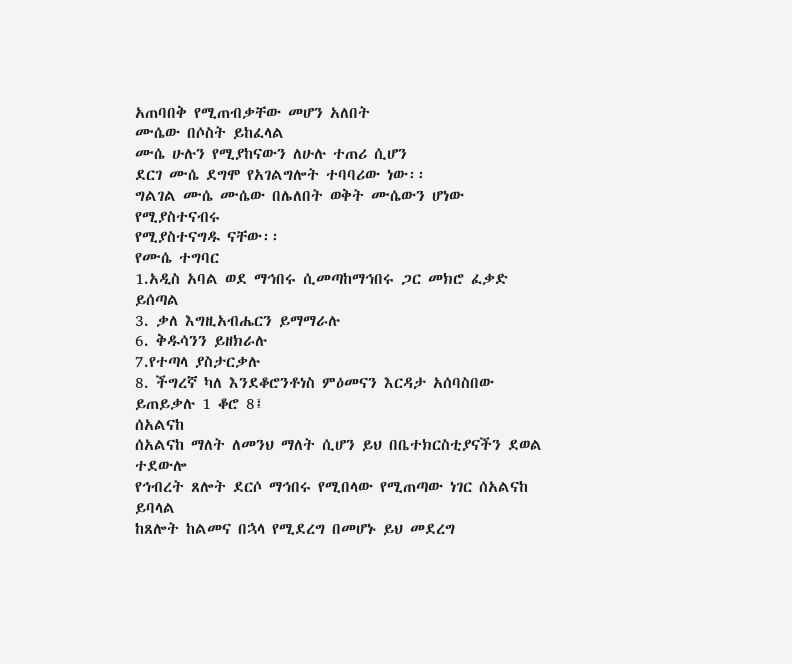አጠባበቅ የሚጠብቃቸው መሆን አለበት
ሙሴው በሶስት ይከፈላል
ሙሴ ሁሉን የሚያከናውን ለሁሉ ተጠሪ ሲሆን
ደርገ ሙሴ ደግሞ የአገልግሎት ተባባሪው ነው፡፡
ግልገል ሙሴ ሙሴው በሌለበት ወቅት ሙሴውን ሆነው የሚያስተናብሩ
የሚያስተናግዱ ናቸው፡፡
የሙሴ ተግባር
1.አዲስ አባል ወደ ማኅበሩ ሲመጣከማኅበሩ ጋር መክሮ ፈቃድ ይሰጣል
3. ቃለ እግዚአብሔርን ይማማራሉ
6. ቅዱሳንን ይዘክራሉ
7.የተጣላ ያስታርቃሉ
8. ችግረኛ ካለ እንደቆሮንቶነስ ምዕመናን እርዳታ አሰባስበው ይጠይቃሉ 1 ቆሮ 8፤
ሰአልናከ
ሰአልናከ ማለት ለመንህ ማለት ሲሆን ይህ በቤተክርስቲያናችን ደወል ተደውሎ
የኅብረት ጸሎት ደርሶ ማኅበሩ የሚበላው የሚጠጣው ነገር ሰአልናከ ይባላል
ከጸሎት ከልመና በኋላ የሚደረግ በመሆኑ ይህ መደረግ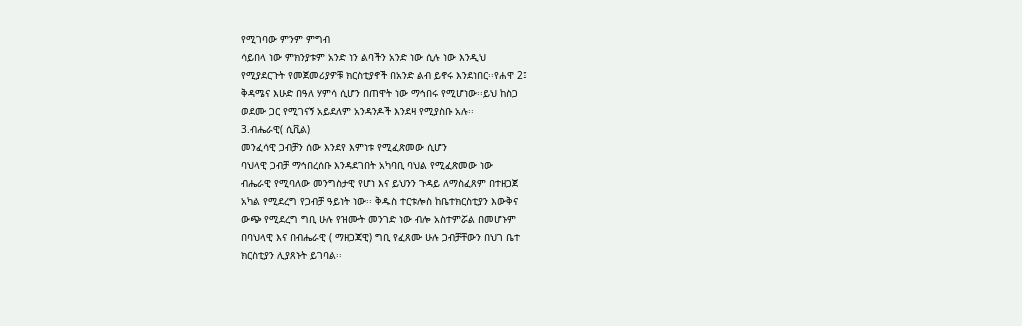የሚገባው ምንም ምግብ
ሳይበላ ነው ምክንያቱም አንድ ነን ልባችን አንድ ነው ሲሉ ነው እንዲህ
የሚያደርጉት የመጀመሪያዎቹ ክርስቲያኖች በአንድ ልብ ይኖሩ እንደነበር፡፡የሐዋ 2፤
ቅዳሜና እሁድ በዓለ ሃምሳ ሲሆን በጠዋት ነው ማኅበሩ የሚሆነው፡፡ይህ ከስጋ
ወደሙ ጋር የሚገናኝ አይደለም አንዳንዶች እንደዛ የሚያስቡ አሉ፡፡
3.ብሔራዊ( ሲቪል)
መንፈሳዊ ጋብቻን ሰው እንደየ እምነቱ የሚፈጽመው ሲሆን
ባህላዊ ጋብቻ ማኅበረሰቡ እንዳደገበት አካባቢ ባህል የሚፈጽመው ነው
ብሔራዊ የሚባለው መንግስታዊ የሆነ እና ይህንን ጉዳይ ለማስፈጸም በተዘጋጀ
አካል የሚደረግ የጋብቻ ዓይነት ነው፡፡ ቅዱስ ተርቱሎስ ከቤተክርስቲያን እውቅና
ውጭ የሚደረግ ግቢ ሁሉ የዝሙት መንገድ ነው ብሎ አስተምሯል በመሆኑም
በባህላዊ እና በብሔራዊ ( ማዘጋጃዊ) ግቢ የፈጸሙ ሁሉ ጋብቻቸውን በህገ ቤተ
ክርስቲያን ሊያጸኑት ይገባል፡፡